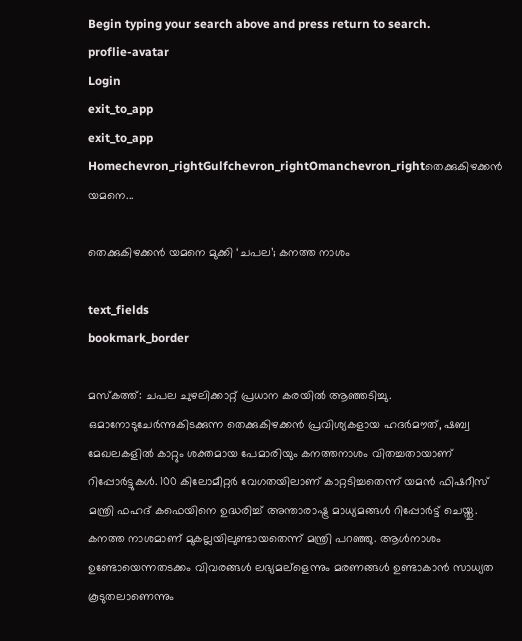Begin typing your search above and press return to search.
proflie-avatar
Login
exit_to_app
exit_to_app
Homechevron_rightGulfchevron_rightOmanchevron_rightതെക്കുകിഴക്കന്‍ യമനെ...

തെക്കുകിഴക്കന്‍ യമനെ മുക്കി ‘ചപല’; കനത്ത നാശം

text_fields
bookmark_border

മസ്കത്ത്: ചപല ചുഴലിക്കാറ്റ് പ്രധാന കരയില്‍ ആഞ്ഞടിച്ചു. ഒമാനോടുചേര്‍ന്നുകിടക്കുന്ന തെക്കുകിഴക്കന്‍ പ്രവിശ്യകളായ ഹദര്‍മൗത്, ഷബ്വ മേഖലകളില്‍ കാറ്റും ശക്തമായ പേമാരിയും കനത്തനാശം വിതച്ചതായാണ് റിപ്പോര്‍ട്ടുകള്‍. 100 കിലോമീറ്റര്‍ വേഗതയിലാണ് കാറ്റടിച്ചതെന്ന് യമന്‍ ഫിഷറീസ് മന്ത്രി ഫഹദ് കഫെയിനെ ഉദ്ധരിച്ച് അന്താരാഷ്ട്ര മാധ്യമങ്ങള്‍ റിപ്പോര്‍ട്ട് ചെയ്തു.
കനത്ത നാശമാണ് മുകല്ലയിലുണ്ടായതെന്ന് മന്ത്രി പറഞ്ഞു. ആള്‍നാശം ഉണ്ടോയെന്നതടക്കം വിവരങ്ങള്‍ ലഭ്യമല്ളെന്നും മരണങ്ങള്‍ ഉണ്ടാകാന്‍ സാധ്യത കൂടുതലാണെന്നും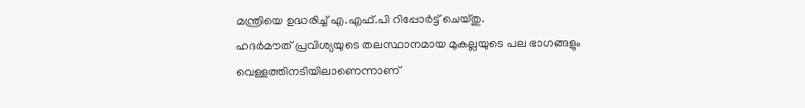മന്ത്രിയെ ഉദ്ധരിച്ച് എ.എഫ്.പി റിപ്പോര്‍ട്ട് ചെയ്തു.
ഹദര്‍മൗത് പ്രവിശ്യയുടെ തലസ്ഥാനമായ മുകല്ലയുടെ പല ഭാഗങ്ങളും വെള്ളത്തിനടിയിലാണെന്നാണ്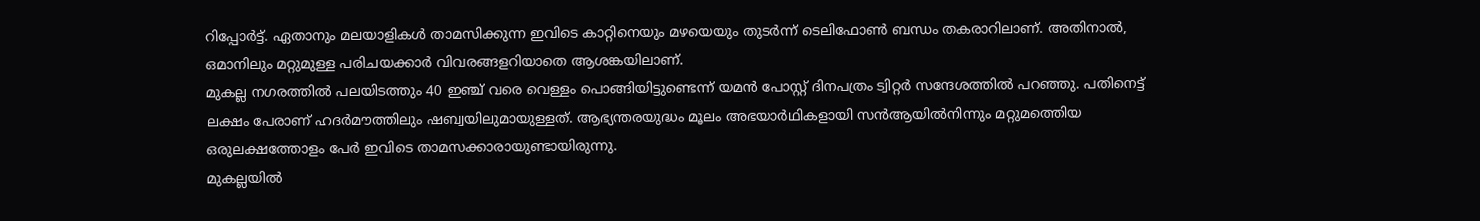റിപ്പോര്‍ട്ട്. ഏതാനും മലയാളികള്‍ താമസിക്കുന്ന ഇവിടെ കാറ്റിനെയും മഴയെയും തുടര്‍ന്ന് ടെലിഫോണ്‍ ബന്ധം തകരാറിലാണ്. അതിനാല്‍, ഒമാനിലും മറ്റുമുള്ള പരിചയക്കാര്‍ വിവരങ്ങളറിയാതെ ആശങ്കയിലാണ്.
മുകല്ല നഗരത്തില്‍ പലയിടത്തും 40 ഇഞ്ച് വരെ വെള്ളം പൊങ്ങിയിട്ടുണ്ടെന്ന് യമന്‍ പോസ്റ്റ് ദിനപത്രം ട്വിറ്റര്‍ സന്ദേശത്തില്‍ പറഞ്ഞു. പതിനെട്ട് ലക്ഷം പേരാണ് ഹദര്‍മൗത്തിലും ഷബ്വയിലുമായുള്ളത്. ആഭ്യന്തരയുദ്ധം മൂലം അഭയാര്‍ഥികളായി സന്‍ആയില്‍നിന്നും മറ്റുമത്തെിയ ഒരുലക്ഷത്തോളം പേര്‍ ഇവിടെ താമസക്കാരായുണ്ടായിരുന്നു.
മുകല്ലയില്‍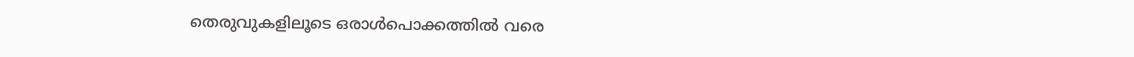തെരുവുകളിലൂടെ ഒരാള്‍പൊക്കത്തില്‍ വരെ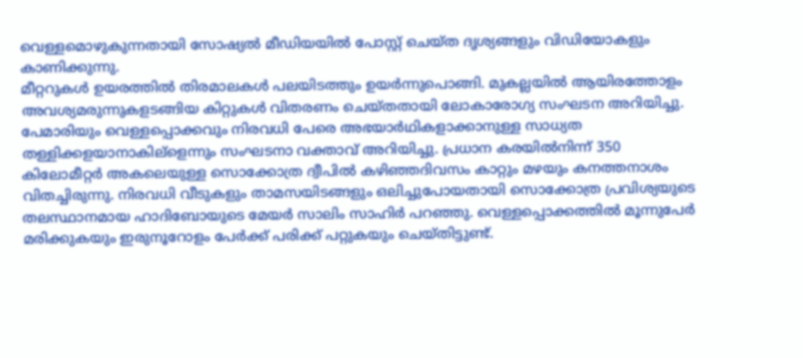വെള്ളമൊഴുകുന്നതായി സോഷ്യല്‍ മീഡിയയില്‍ പോസ്റ്റ് ചെയ്ത ദൃശ്യങ്ങളും വിഡിയോകളും  കാണിക്കുന്നു.
മീറ്ററുകള്‍ ഉയരത്തില്‍ തിരമാലകള്‍ പലയിടത്തും ഉയര്‍ന്നുപൊങ്ങി. മുകല്ലയില്‍ ആയിരത്തോളം അവശ്യമരുന്നുകളടങ്ങിയ കിറ്റുകള്‍ വിതരണം ചെയ്തതായി ലോകാരോഗ്യ സംഘടന അറിയിച്ചു. പേമാരിയും വെള്ളപ്പൊക്കവും നിരവധി പേരെ അഭയാര്‍ഥികളാക്കാനുള്ള സാധ്യത തള്ളിക്കളയാനാകില്ളെന്നും സംഘടനാ വക്താവ് അറിയിച്ചു. പ്രധാന കരയില്‍നിന്ന് 350 കിലോമീറ്റര്‍ അകലെയുള്ള സൊക്കോത്ര ദ്വീപില്‍ കഴിഞ്ഞദിവസം കാറ്റും മഴയും കനത്തനാശം വിതച്ചിരുന്നു. നിരവധി വീടുകളും താമസയിടങ്ങളും ഒലിച്ചുപോയതായി സൊക്കോത്ര പ്രവിശ്യയുടെ തലസ്ഥാനമായ ഹാദിബോയുടെ മേയര്‍ സാലിം സാഹിര്‍ പറഞ്ഞു. വെള്ളപ്പൊക്കത്തില്‍ മൂന്നുപേര്‍ മരിക്കുകയും ഇരുനൂറോളം പേര്‍ക്ക് പരിക്ക് പറ്റുകയും ചെയ്തിട്ടുണ്ട്.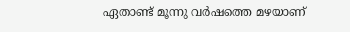ഏതാണ്ട് മൂന്നു വര്‍ഷത്തെ മഴയാണ്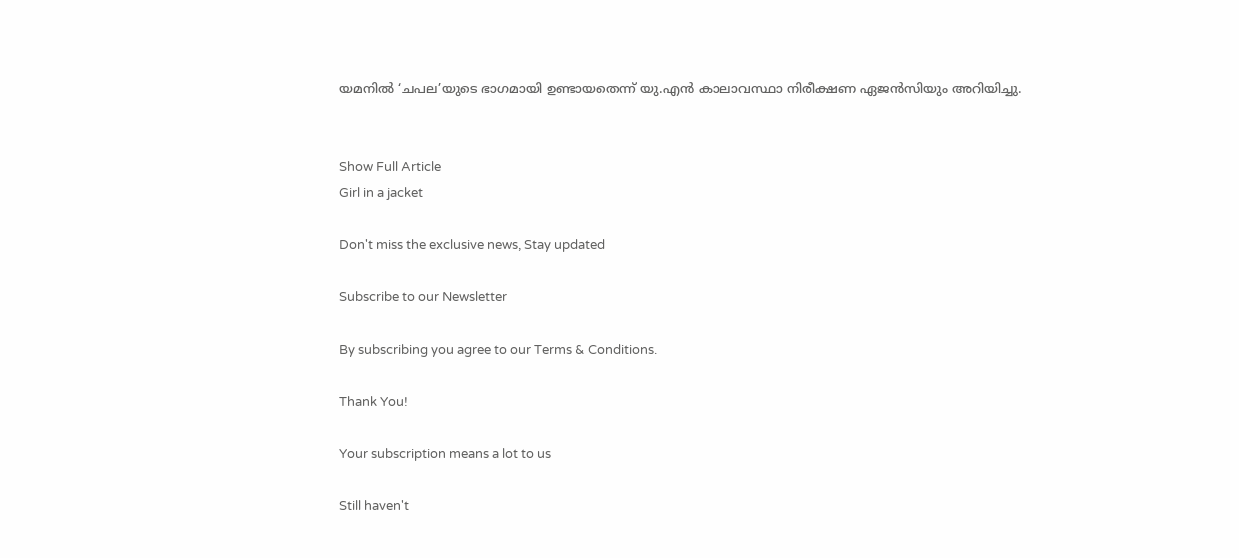യമനില്‍ ‘ചപല’യുടെ ഭാഗമായി ഉണ്ടായതെന്ന് യു.എന്‍ കാലാവസ്ഥാ നിരീക്ഷണ ഏജന്‍സിയും അറിയിച്ചു.


Show Full Article
Girl in a jacket

Don't miss the exclusive news, Stay updated

Subscribe to our Newsletter

By subscribing you agree to our Terms & Conditions.

Thank You!

Your subscription means a lot to us

Still haven't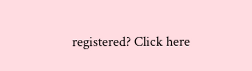registered? Click here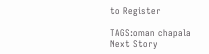to Register

TAGS:oman chapala
Next Story